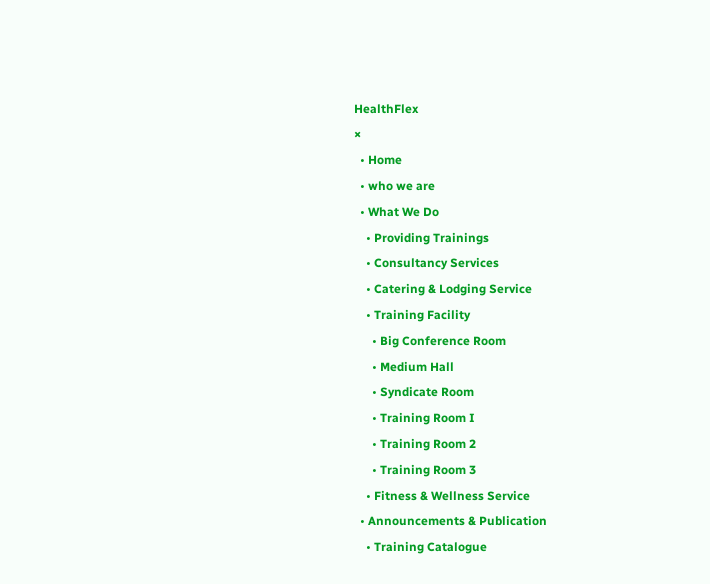HealthFlex
×
  • Home
  • who we are
  • What We Do
    • Providing Trainings
    • Consultancy Services
    • Catering & Lodging Service
    • Training Facility
      • Big Conference Room
      • Medium Hall
      • Syndicate Room
      • Training Room I
      • Training Room 2
      • Training Room 3
    • Fitness & Wellness Service
  • Announcements & Publication
    • Training Catalogue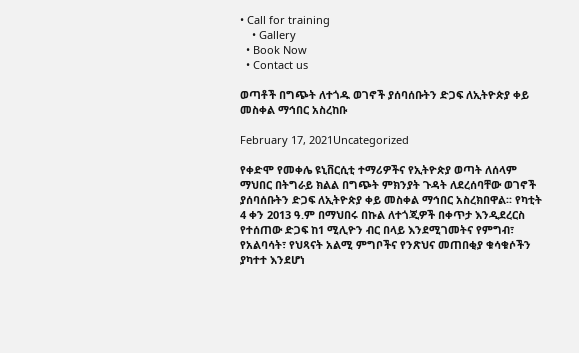• Call for training
    • Gallery
  • Book Now
  • Contact us

ወጣቶች በግጭት ለተጎዱ ወገኖች ያሰባሰቡትን ድጋፍ ለኢትዮጵያ ቀይ መስቀል ማኅበር አስረከቡ

February 17, 2021Uncategorized

የቀድሞ የመቀሌ ዩኒቨርሲቲ ተማሪዎችና የኢትዮጵያ ወጣት ለሰላም ማህበር በትግራይ ክልል በግጭት ምክንያት ጉዳት ለደረሰባቸው ወገኖች ያሰባሰቡትን ድጋፍ ለኢትዮጵያ ቀይ መስቀል ማኅበር አስረክበዋል፡፡ የካቲት 4 ቀን 2013 ዓ.ም በማህበሩ በኩል ለተጎጂዎች በቀጥታ እንዲደረርስ የተሰጠው ድጋፍ ከ1 ሚሊዮን ብር በላይ እንደሚገመትና የምግብ፣ የአልባሳት፣ የህጻናት አልሚ ምግቦችና የንጽህና መጠበቂያ ቁሳቁሶችን ያካተተ እንደሆነ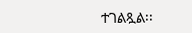ተገልጿል፡፡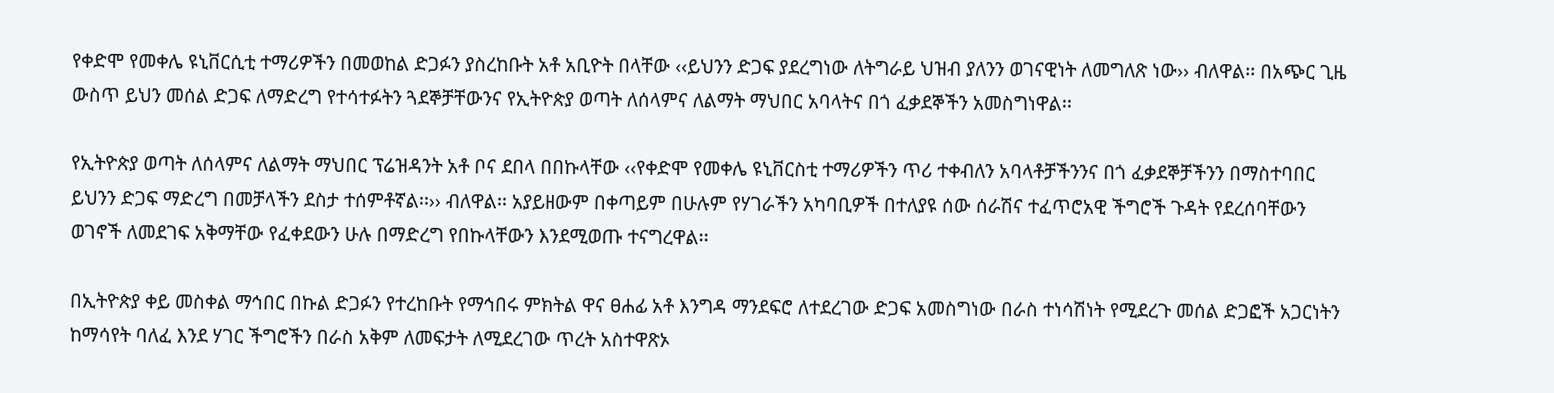የቀድሞ የመቀሌ ዩኒቨርሲቲ ተማሪዎችን በመወከል ድጋፉን ያስረከቡት አቶ አቢዮት በላቸው ‹‹ይህንን ድጋፍ ያደረግነው ለትግራይ ህዝብ ያለንን ወገናዊነት ለመግለጽ ነው›› ብለዋል፡፡ በአጭር ጊዜ ውስጥ ይህን መሰል ድጋፍ ለማድረግ የተሳተፉትን ጓደኞቻቸውንና የኢትዮጵያ ወጣት ለሰላምና ለልማት ማህበር አባላትና በጎ ፈቃደኞችን አመስግነዋል፡፡

የኢትዮጵያ ወጣት ለሰላምና ለልማት ማህበር ፕሬዝዳንት አቶ ቦና ደበላ በበኩላቸው ‹‹የቀድሞ የመቀሌ ዩኒቨርስቲ ተማሪዎችን ጥሪ ተቀብለን አባላቶቻችንንና በጎ ፈቃደኞቻችንን በማስተባበር ይህንን ድጋፍ ማድረግ በመቻላችን ደስታ ተሰምቶኛል፡፡›› ብለዋል፡፡ አያይዘውም በቀጣይም በሁሉም የሃገራችን አካባቢዎች በተለያዩ ሰው ሰራሽና ተፈጥሮአዊ ችግሮች ጉዳት የደረሰባቸውን ወገኖች ለመደገፍ አቅማቸው የፈቀደውን ሁሉ በማድረግ የበኩላቸውን እንደሚወጡ ተናግረዋል፡፡

በኢትዮጵያ ቀይ መስቀል ማኅበር በኩል ድጋፉን የተረከቡት የማኅበሩ ምክትል ዋና ፀሐፊ አቶ እንግዳ ማንደፍሮ ለተደረገው ድጋፍ አመስግነው በራስ ተነሳሽነት የሚደረጉ መሰል ድጋፎች አጋርነትን ከማሳየት ባለፈ እንደ ሃገር ችግሮችን በራስ አቅም ለመፍታት ለሚደረገው ጥረት አስተዋጽኦ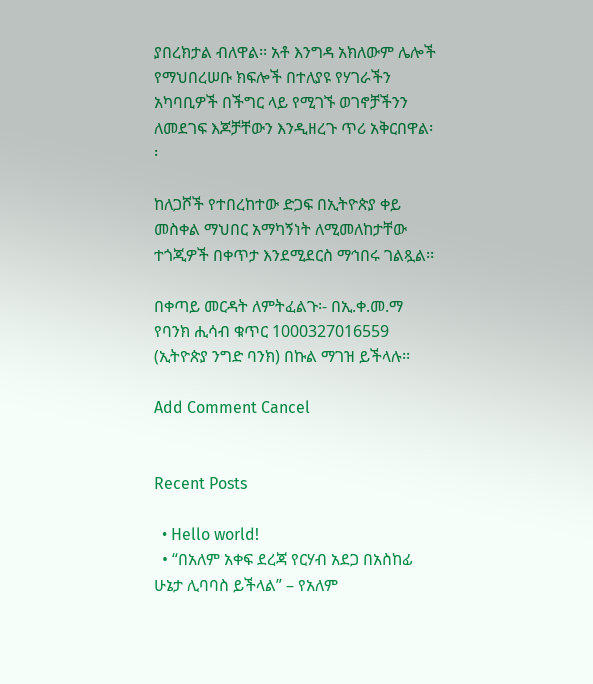ያበረክታል ብለዋል፡፡ አቶ እንግዳ አክለውም ሌሎች የማህበረሠቡ ክፍሎች በተለያዩ የሃገራችን አካባቢዎች በችግር ላይ የሚገኙ ወገኖቻችንን ለመደገፍ እጆቻቸውን እንዲዘረጉ ጥሪ አቅርበዋል፡፡

ከለጋሾች የተበረከተው ድጋፍ በኢትዮጵያ ቀይ መስቀል ማህበር አማካኝነት ለሚመለከታቸው ተጎጂዎች በቀጥታ እንደሚደርስ ማኅበሩ ገልጿል፡፡

በቀጣይ መርዳት ለምትፈልጉ፡- በኢ.ቀ.መ.ማ የባንክ ሒሳብ ቁጥር 1000327016559 (ኢትዮጵያ ንግድ ባንክ) በኩል ማገዝ ይችላሉ፡፡

Add Comment Cancel


Recent Posts

  • Hello world!
  • “በአለም አቀፍ ደረጃ የርሃብ አደጋ በአስከፊ ሁኔታ ሊባባስ ይችላል” – የአለም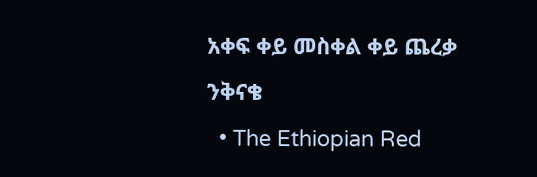አቀፍ ቀይ መስቀል ቀይ ጨረቃ ንቅናቄ
  • The Ethiopian Red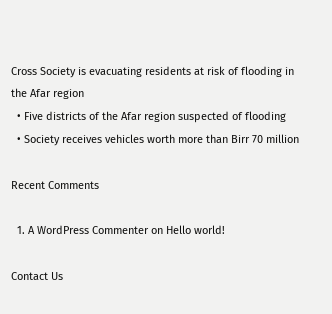Cross Society is evacuating residents at risk of flooding in the Afar region
  • Five districts of the Afar region suspected of flooding
  • Society receives vehicles worth more than Birr 70 million

Recent Comments

  1. A WordPress Commenter on Hello world!

Contact Us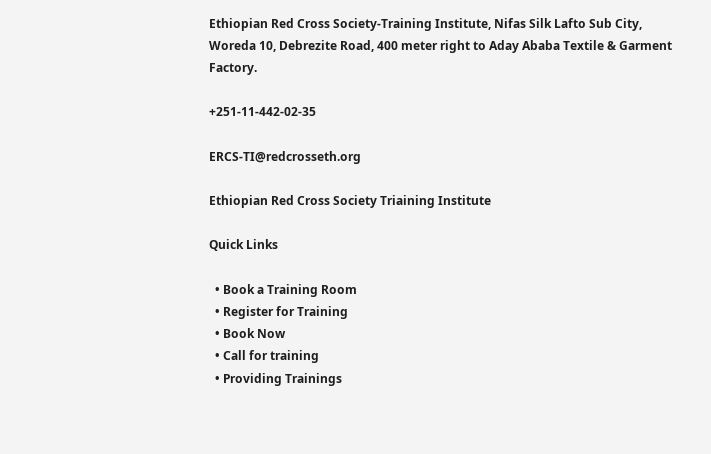Ethiopian Red Cross Society-Training Institute, Nifas Silk Lafto Sub City, Woreda 10, Debrezite Road, 400 meter right to Aday Ababa Textile & Garment Factory.

+251-11-442-02-35

ERCS-TI@redcrosseth.org

Ethiopian Red Cross Society Triaining Institute

Quick Links

  • Book a Training Room
  • Register for Training
  • Book Now
  • Call for training
  • Providing Trainings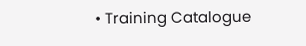• Training Catalogue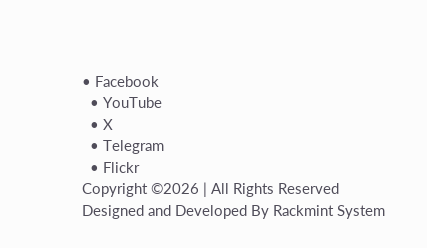• Facebook
  • YouTube
  • X
  • Telegram
  • Flickr
Copyright ©2026 | All Rights Reserved
Designed and Developed By Rackmint System